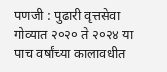पणजी : पुढारी वृत्तसेवा
गोव्यात २०२० ते २०२४ या पाच वर्षांच्या कालावधीत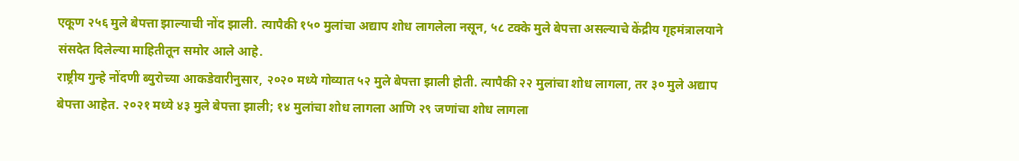एकूण २५६ मुले बेपत्ता झाल्याची नोंद झाली. त्यापैकी १५० मुलांचा अद्याप शोध लागलेला नसून, ५८ टक्के मुले बेपत्ता असल्याचे केंद्रीय गृहमंत्रालयाने संसदेत दिलेल्या माहितीतून समोर आले आहे.
राष्ट्रीय गुन्हे नोंदणी ब्युरोच्या आकडेवारीनुसार, २०२० मध्ये गोव्यात ५२ मुले बेपत्ता झाली होती. त्यापैकी २२ मुलांचा शोध लागला, तर ३० मुले अद्याप बेपत्ता आहेत. २०२१ मध्ये ४३ मुले बेपत्ता झाली; १४ मुलांचा शोध लागला आणि २९ जणांचा शोध लागला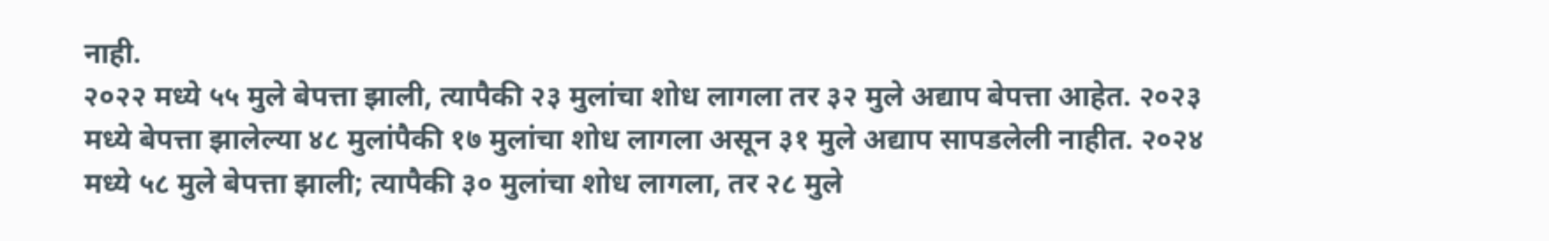नाही.
२०२२ मध्ये ५५ मुले बेपत्ता झाली, त्यापैकी २३ मुलांचा शोध लागला तर ३२ मुले अद्याप बेपत्ता आहेत. २०२३ मध्ये बेपत्ता झालेल्या ४८ मुलांपैकी १७ मुलांचा शोध लागला असून ३१ मुले अद्याप सापडलेली नाहीत. २०२४ मध्ये ५८ मुले बेपत्ता झाली; त्यापैकी ३० मुलांचा शोध लागला, तर २८ मुले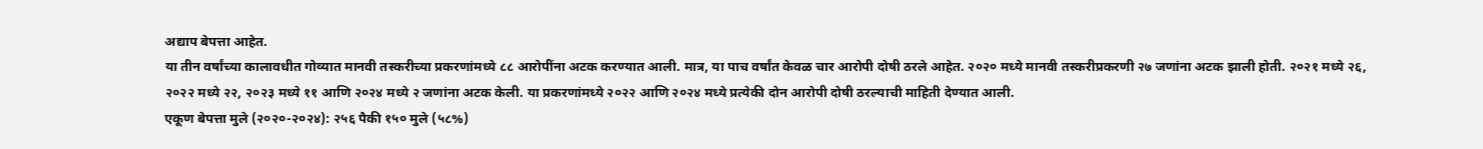अद्याप बेपत्ता आहेत.
या तीन वर्षांच्या कालावधीत गोव्यात मानवी तस्करीच्या प्रकरणांमध्ये ८८ आरोपींना अटक करण्यात आली. मात्र, या पाच वर्षांत केवळ चार आरोपी दोषी ठरले आहेत. २०२० मध्ये मानवी तस्करीप्रकरणी २७ जणांना अटक झाली होती. २०२१ मध्ये २६, २०२२ मध्ये २२, २०२३ मध्ये ११ आणि २०२४ मध्ये २ जणांना अटक केली. या प्रकरणांमध्ये २०२२ आणि २०२४ मध्ये प्रत्येकी दोन आरोपी दोषी ठरल्याची माहिती देण्यात आली.
एकूण बेपत्ता मुले (२०२०-२०२४): २५६ पैकी १५० मुले (५८%)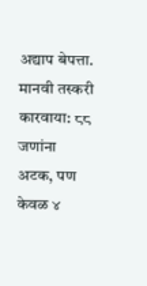अद्याप बेपत्ता.
मानवी तस्करी कारवाया: ८८ जणांना अटक, पण केवळ ४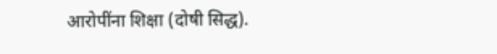आरोपींना शिक्षा (दोषी सिद्ध).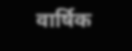वार्षिक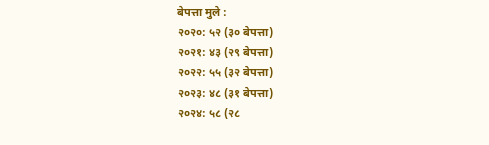बेपत्ता मुले :
२०२०: ५२ (३० बेपत्ता)
२०२१: ४३ (२९ बेपत्ता)
२०२२: ५५ (३२ बेपत्ता)
२०२३: ४८ (३१ बेपत्ता)
२०२४: ५८ (२८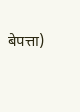बेपत्ता)